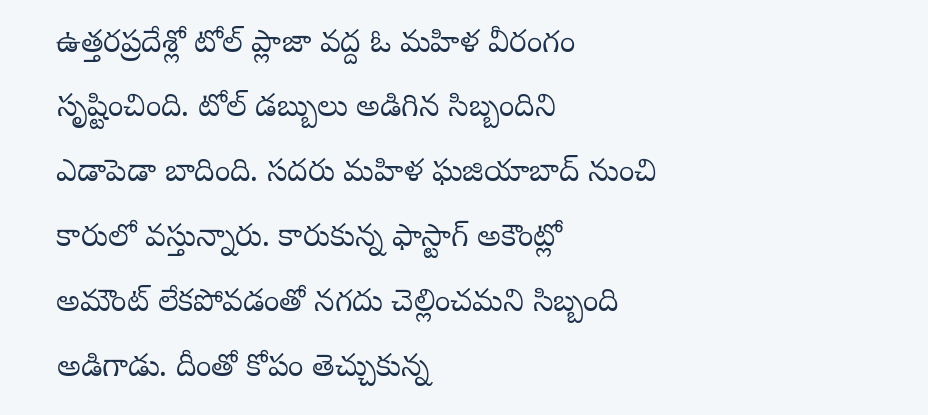ఉత్తరప్రదేశ్లో టోల్ ప్లాజా వద్ద ఓ మహిళ వీరంగం సృష్టించింది. టోల్ డబ్బులు అడిగిన సిబ్బందిని ఎడాపెడా బాదింది. సదరు మహిళ ఘజియాబాద్ నుంచి కారులో వస్తున్నారు. కారుకున్న ఫాస్టాగ్ అకౌంట్లో అమౌంట్ లేకపోవడంతో నగదు చెల్లించమని సిబ్బంది అడిగాడు. దీంతో కోపం తెచ్చుకున్న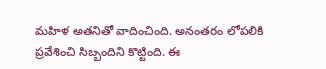మహిళ అతనితో వాదించింది. అనంతరం లోపలికి ప్రవేశించి సిబ్బందిని కొట్టింది. ఈ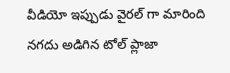వీడియో ఇప్పుడు వైరల్ గా మారింది
నగదు అడిగిన టోల్ ప్లాజా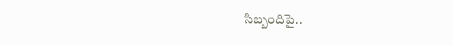సిబ్బందిపై..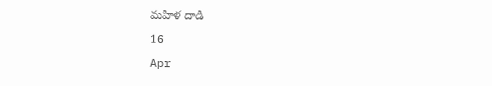మహిళ దాడి
16
Apr